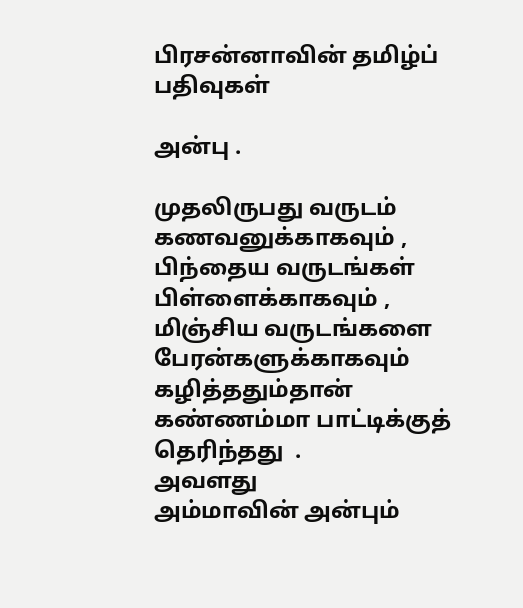பிரசன்னாவின் தமிழ்ப் பதிவுகள்

அன்பு .

முதலிருபது வருடம்
கணவனுக்காகவும் ,
பிந்தைய வருடங்கள்
பிள்ளைக்காகவும் ,
மிஞ்சிய வருடங்களை
பேரன்களுக்காகவும்
கழித்ததும்தான்
கண்ணம்மா பாட்டிக்குத்
தெரிந்தது  .
அவளது
அம்மாவின் அன்பும்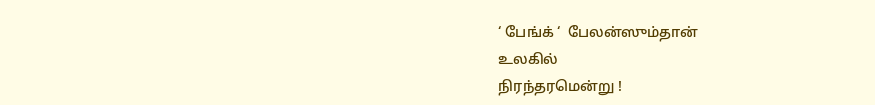‘ பேங்க் ‘  பேலன்ஸும்தான்
உலகில்
நிரந்தரமென்று !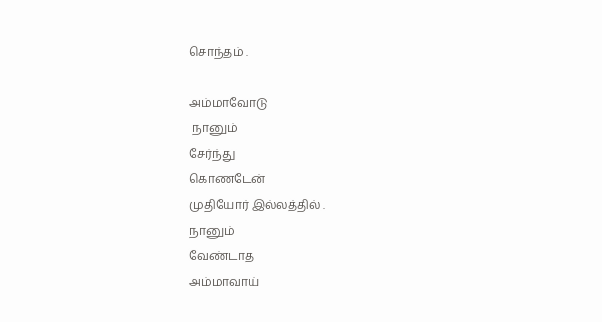சொந்தம் .

அம்மாவோடு
 நானும்
சேர்ந்து
கொணடேன்
முதியோர் இல்லத்தில் .
நானும்
வேண்டாத
அம்மாவாய்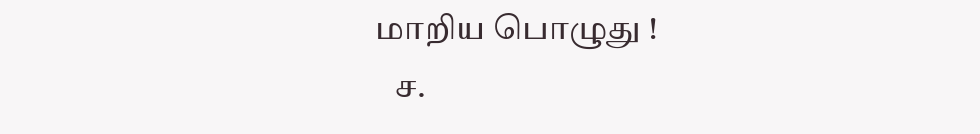மாறிய பொழுது !
   ச.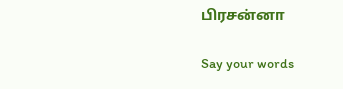பிரசன்னா

Say your words